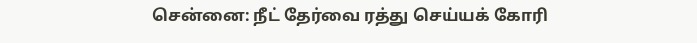சென்னை: நீட் தேர்வை ரத்து செய்யக் கோரி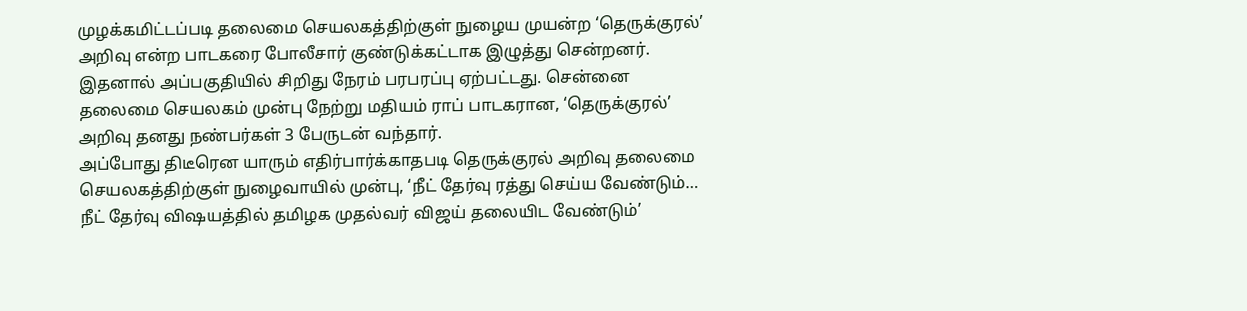முழக்கமிட்டப்படி தலைமை செயலகத்திற்குள் நுழைய முயன்ற ‘தெருக்குரல்’ அறிவு என்ற பாடகரை போலீசார் குண்டுக்கட்டாக இழுத்து சென்றனர். இதனால் அப்பகுதியில் சிறிது நேரம் பரபரப்பு ஏற்பட்டது. சென்னை தலைமை செயலகம் முன்பு நேற்று மதியம் ராப் பாடகரான, ‘தெருக்குரல்’ அறிவு தனது நண்பர்கள் 3 பேருடன் வந்தார்.
அப்போது திடீரென யாரும் எதிர்பார்க்காதபடி தெருக்குரல் அறிவு தலைமை செயலகத்திற்குள் நுழைவாயில் முன்பு, ‘நீட் தேர்வு ரத்து செய்ய வேண்டும்… நீட் தேர்வு விஷயத்தில் தமிழக முதல்வர் விஜய் தலையிட வேண்டும்’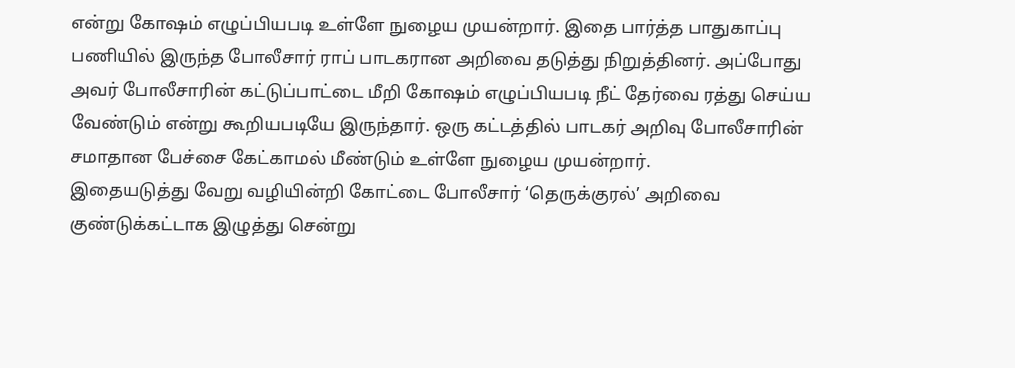என்று கோஷம் எழுப்பியபடி உள்ளே நுழைய முயன்றார். இதை பார்த்த பாதுகாப்பு பணியில் இருந்த போலீசார் ராப் பாடகரான அறிவை தடுத்து நிறுத்தினர். அப்போது அவர் போலீசாரின் கட்டுப்பாட்டை மீறி கோஷம் எழுப்பியபடி நீட் தேர்வை ரத்து செய்ய வேண்டும் என்று கூறியபடியே இருந்தார். ஒரு கட்டத்தில் பாடகர் அறிவு போலீசாரின் சமாதான பேச்சை கேட்காமல் மீண்டும் உள்ளே நுழைய முயன்றார்.
இதையடுத்து வேறு வழியின்றி கோட்டை போலீசார் ‘தெருக்குரல்’ அறிவை குண்டுக்கட்டாக இழுத்து சென்று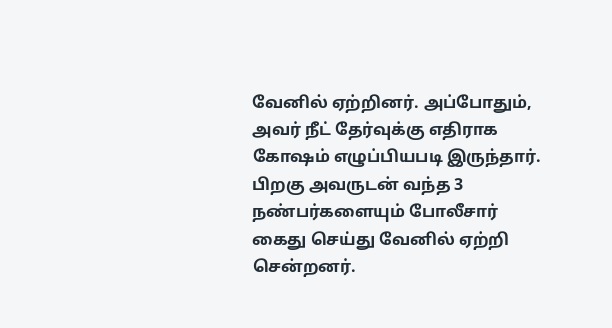வேனில் ஏற்றினர். அப்போதும், அவர் நீட் தேர்வுக்கு எதிராக கோஷம் எழுப்பியபடி இருந்தார். பிறகு அவருடன் வந்த 3 நண்பர்களையும் போலீசார் கைது செய்து வேனில் ஏற்றி சென்றனர்.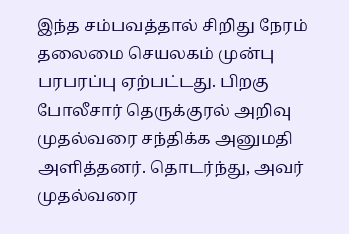இந்த சம்பவத்தால் சிறிது நேரம் தலைமை செயலகம் முன்பு பரபரப்பு ஏற்பட்டது. பிறகு போலீசார் தெருக்குரல் அறிவு முதல்வரை சந்திக்க அனுமதி அளித்தனர். தொடர்ந்து, அவர் முதல்வரை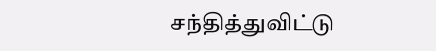சந்தித்துவிட்டு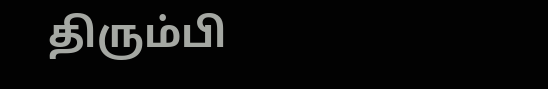திரும்பி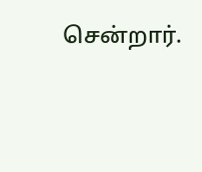சென்றார்.